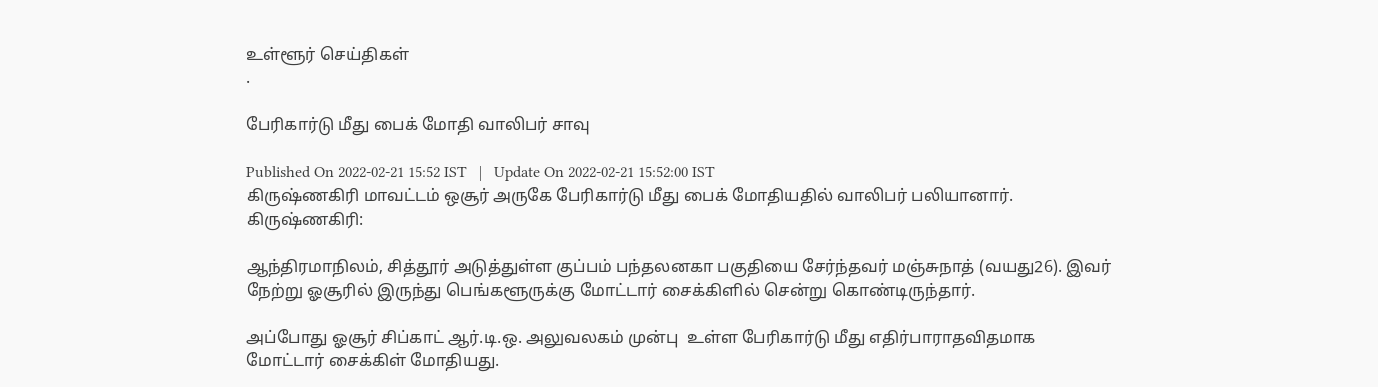உள்ளூர் செய்திகள்
.

பேரிகார்டு மீது பைக் மோதி வாலிபர் சாவு

Published On 2022-02-21 15:52 IST   |   Update On 2022-02-21 15:52:00 IST
கிருஷ்ணகிரி மாவட்டம் ஒசூர் அருகே பேரிகார்டு மீது பைக் மோதியதில் வாலிபர் பலியானார்.
கிருஷ்ணகிரி:

ஆந்திரமாநிலம், சித்தூர் அடுத்துள்ள குப்பம் பந்தலனகா பகுதியை சேர்ந்தவர் மஞ்சுநாத் (வயது26). இவர் நேற்று ஓசூரில் இருந்து பெங்களூருக்கு மோட்டார் சைக்கிளில் சென்று கொண்டிருந்தார்.

அப்போது ஓசூர் சிப்காட் ஆர்.டி.ஒ. அலுவலகம் முன்பு  உள்ள பேரிகார்டு மீது எதிர்பாராதவிதமாக மோட்டார் சைக்கிள் மோதியது.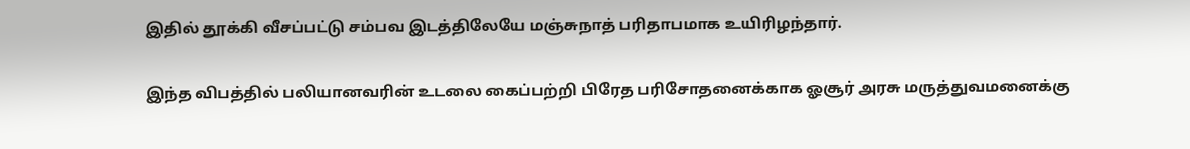இதில் தூக்கி வீசப்பட்டு சம்பவ இடத்திலேயே மஞ்சுநாத் பரிதாபமாக உயிரிழந்தார்.

இந்த விபத்தில் பலியானவரின் உடலை கைப்பற்றி பிரேத பரிசோதனைக்காக ஓசூர் அரசு மருத்துவமனைக்கு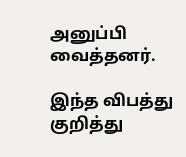அனுப்பி வைத்தனர்.

இந்த விபத்து குறித்து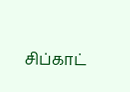சிப்காட்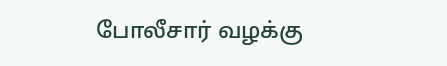போலீசார் வழக்கு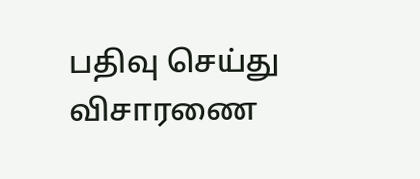பதிவு செய்து விசாரணை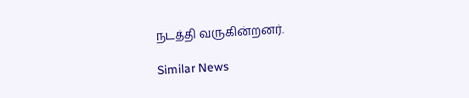நடத்தி வருகின்றனர்.

Similar News